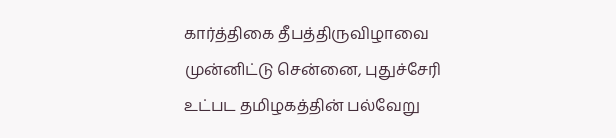கார்த்திகை தீபத்திருவிழாவை முன்னிட்டு சென்னை, புதுச்சேரி உட்பட தமிழகத்தின் பல்வேறு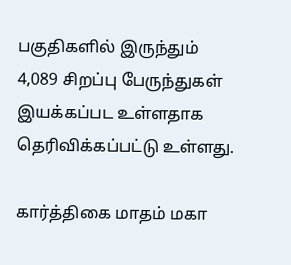பகுதிகளில் இருந்தும் 4,089 சிறப்பு பேருந்துகள் இயக்கப்பட உள்ளதாக தெரிவிக்கப்பட்டு உள்ளது.

கார்த்திகை மாதம் மகா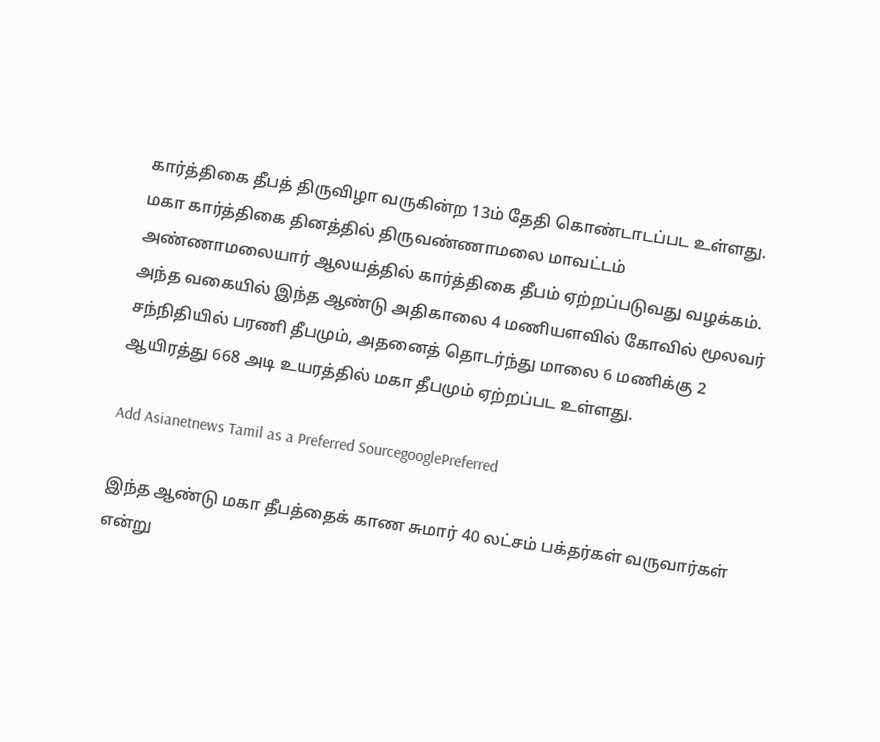கார்த்திகை தீபத் திருவிழா வருகின்ற 13ம் தேதி கொண்டாடப்பட உள்ளது. மகா கார்த்திகை தினத்தில் திருவண்ணாமலை மாவட்டம் அண்ணாமலையார் ஆலயத்தில் கார்த்திகை தீபம் ஏற்றப்படுவது வழக்கம். அந்த வகையில் இந்த ஆண்டு அதிகாலை 4 மணியளவில் கோவில் மூலவர் சந்நிதியில் பரணி தீபமும், அதனைத் தொடர்ந்து மாலை 6 மணிக்கு 2 ஆயிரத்து 668 அடி உயரத்தில் மகா தீபமும் ஏற்றப்பட உள்ளது.

Add Asianetnews Tamil as a Preferred SourcegooglePreferred

இந்த ஆண்டு மகா தீபத்தைக் காண சுமார் 40 லட்சம் பக்தர்கள் வருவார்கள் என்று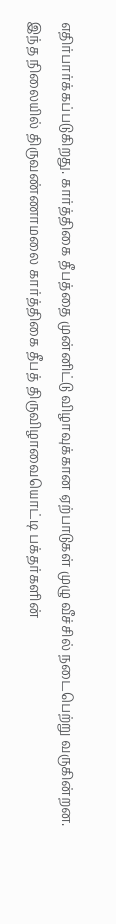எதிர்பார்க்கப்படுகிறது. கார்த்திகை தீபத்தை முன்னிட்டு விழாவுக்கான ஏற்பாடுகள் முழு வீச்சில் நடைபெற்று வருகின்றன. இந்த நிலையில் திருவண்ணாமலை கார்த்திகை தீபத் திருவிழாவையொட்டி பக்தர்களின்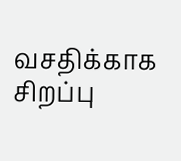வசதிக்காக சிறப்பு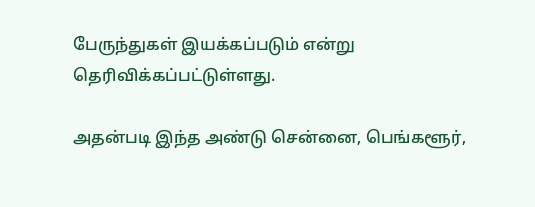பேருந்துகள் இயக்கப்படும் என்று தெரிவிக்கப்பட்டுள்ளது.

அதன்படி இந்த அண்டு சென்னை, பெங்களூர்,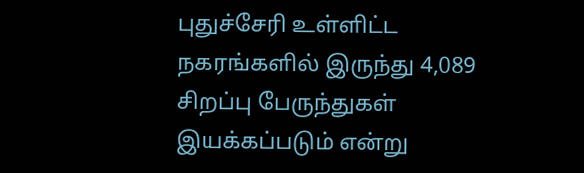புதுச்சேரி உள்ளிட்ட நகரங்களில் இருந்து 4,089 சிறப்பு பேருந்துகள் இயக்கப்படும் என்று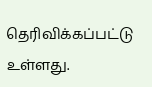தெரிவிக்கப்பட்டு உள்ளது.